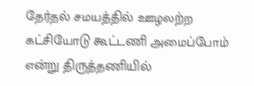தேர்தல் சமயத்தில் ஊழலற்ற கட்சியோடு கூட்டணி அமைப்போம் என்று திருத்தணியில்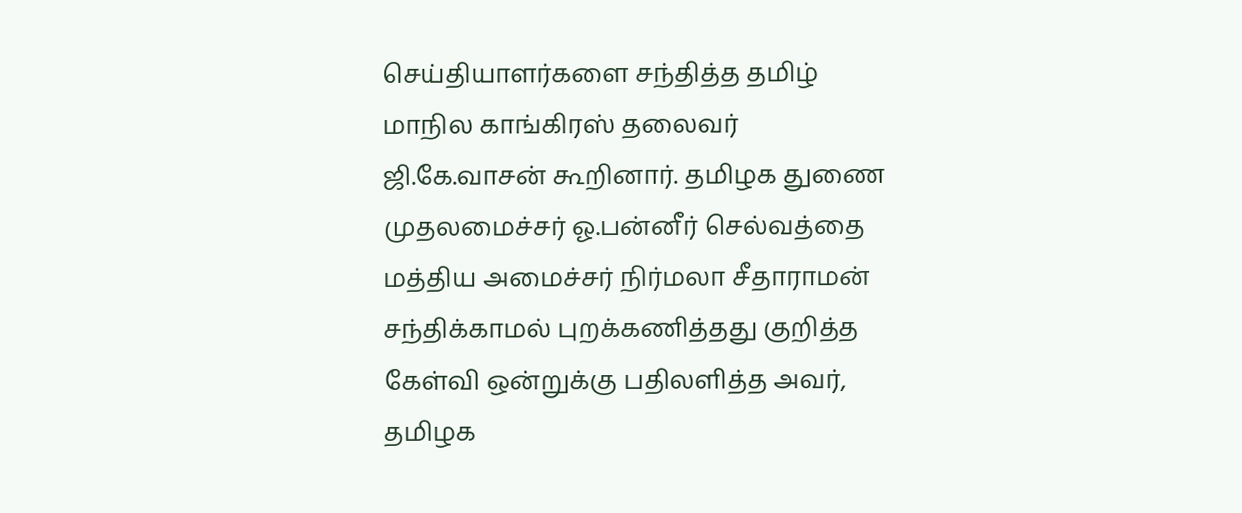செய்தியாளர்களை சந்தித்த தமிழ் மாநில காங்கிரஸ் தலைவர் ஜி.கே.வாசன் கூறினார். தமிழக துணை முதலமைச்சர் ஓ.பன்னீர் செல்வத்தை மத்திய அமைச்சர் நிர்மலா சீதாராமன் சந்திக்காமல் புறக்கணித்தது குறித்த கேள்வி ஒன்றுக்கு பதிலளித்த அவர், தமிழக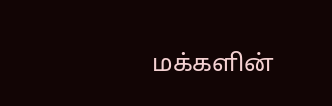மக்களின்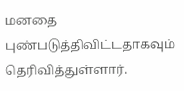மனதை புண்படுத்திவிட்டதாகவும் தெரிவித்துள்ளார்.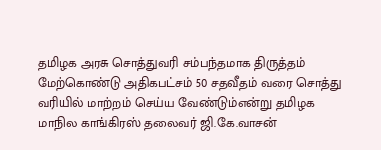தமிழக அரசு சொத்துவரி சம்பந்தமாக திருத்தம் மேற்கொண்டு அதிகபட்சம் 50 சதவீதம் வரை சொத்து வரியில் மாற்றம் செய்ய வேண்டும்என்று தமிழக மாநில காங்கிரஸ் தலைவர் ஜி.கே.வாசன்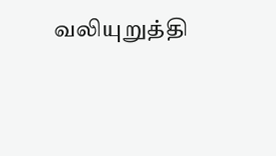வலியுறுத்தி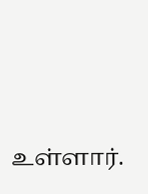உள்ளார்.